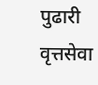पुढारी वृत्तसेवा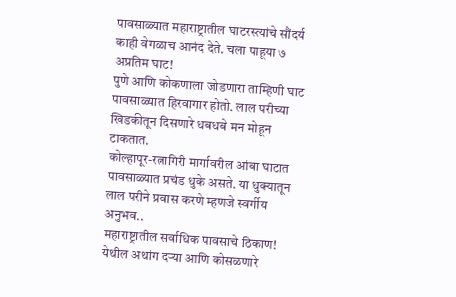पावसाळ्यात महाराष्ट्रातील घाटरस्त्यांचे सौंदर्य काही वेगळाच आनंद देते. चला पाहूया ७ अप्रतिम घाट!
पुणे आणि कोकणाला जोडणारा ताम्हिणी घाट पावसाळ्यात हिरवागार होतो. लाल परीच्या खिडकीतून दिसणारे धबधबे मन मोहून टाकतात.
कोल्हापूर-रत्नागिरी मार्गावरील आंबा घाटात पावसाळ्यात प्रचंड धुके असते. या धुक्यातून लाल परीने प्रवास करणे म्हणजे स्वर्गीय अनुभव..
महाराष्ट्रातील सर्वाधिक पावसाचे ठिकाण! येथील अथांग दऱ्या आणि कोसळणारे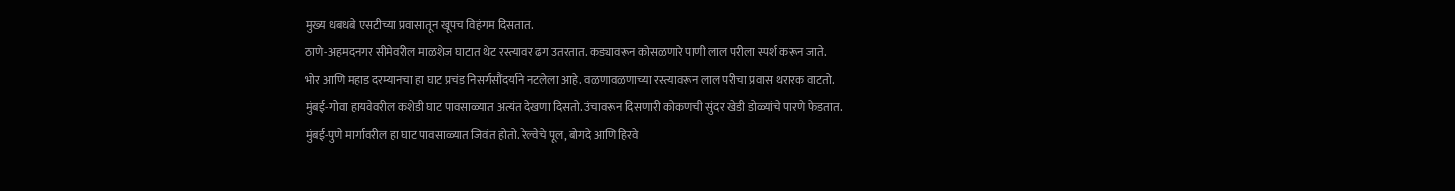मुख्य धबधबे एसटीच्या प्रवासातून खूपच विहंगम दिसतात.
ठाणे-अहमदनगर सीमेवरील माळशेज घाटात थेट रस्त्यावर ढग उतरतात. कड्यावरून कोसळणारे पाणी लाल परीला स्पर्श करून जाते.
भोर आणि महाड दरम्यानचा हा घाट प्रचंड निसर्गसौंदर्याने नटलेला आहे. वळणावळणाच्या रस्त्यावरून लाल परीचा प्रवास थरारक वाटतो.
मुंबई-गोवा हायवेवरील कशेडी घाट पावसाळ्यात अत्यंत देखणा दिसतो. उंचावरून दिसणारी कोकणची सुंदर खेडी डोळ्यांचे पारणे फेडतात.
मुंबई-पुणे मार्गावरील हा घाट पावसाळ्यात जिवंत होतो. रेल्वेचे पूल, बोगदे आणि हिरवे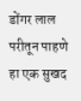डोंगर लाल परीतून पाहणे हा एक सुखद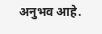अनुभव आहे.